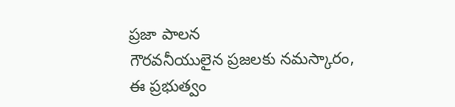ప్రజా పాలన
గౌరవనీయులైన ప్రజలకు నమస్కారం,
ఈ ప్రభుత్వం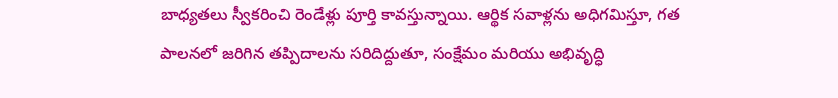బాధ్యతలు స్వీకరించి రెండేళ్లు పూర్తి కావస్తున్నాయి. ఆర్థిక సవాళ్లను అధిగమిస్తూ, గత పాలనలో జరిగిన తప్పిదాలను సరిదిద్దుతూ, సంక్షేమం మరియు అభివృద్ధి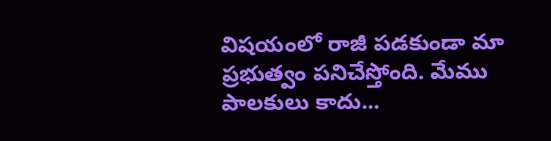విషయంలో రాజీ పడకుండా మా ప్రభుత్వం పనిచేస్తోంది. మేము పాలకులు కాదు...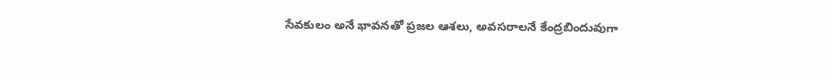సేవకులం అనే భావనతో ప్రజల ఆశలు, అవసరాలనే కేంద్రబిందువుగా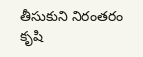తీసుకుని నిరంతరం కృషి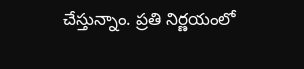చేస్తున్నాం. ప్రతి నిర్ణయంలో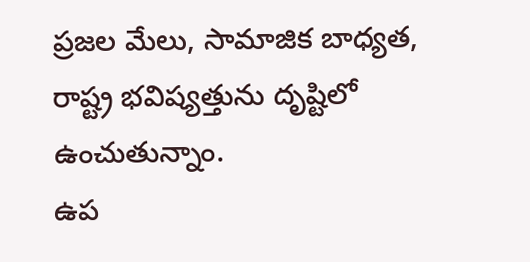ప్రజల మేలు, సామాజిక బాధ్యత, రాష్ట్ర భవిష్యత్తును దృష్టిలో ఉంచుతున్నాం.
ఉప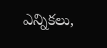ఎన్నికలు,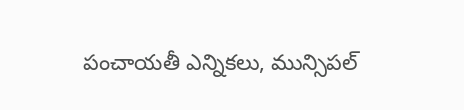పంచాయతీ ఎన్నికలు, మున్సిపల్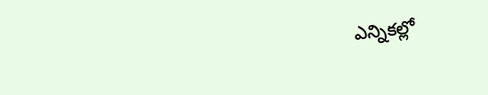ఎన్నికల్లో